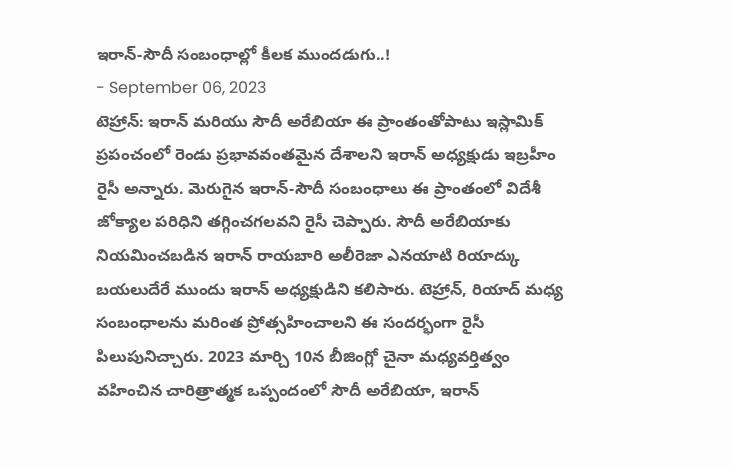ఇరాన్-సౌదీ సంబంధాల్లో కీలక ముందడుగు..!
- September 06, 2023
టెహ్రాన్: ఇరాన్ మరియు సౌదీ అరేబియా ఈ ప్రాంతంతోపాటు ఇస్లామిక్ ప్రపంచంలో రెండు ప్రభావవంతమైన దేశాలని ఇరాన్ అధ్యక్షుడు ఇబ్రహీం రైసీ అన్నారు. మెరుగైన ఇరాన్-సౌదీ సంబంధాలు ఈ ప్రాంతంలో విదేశీ జోక్యాల పరిధిని తగ్గించగలవని రైసీ చెప్పారు. సౌదీ అరేబియాకు నియమించబడిన ఇరాన్ రాయబారి అలీరెజా ఎనయాటి రియాద్కు బయలుదేరే ముందు ఇరాన్ అధ్యక్షుడిని కలిసారు. టెహ్రాన్, రియాద్ మధ్య సంబంధాలను మరింత ప్రోత్సహించాలని ఈ సందర్భంగా రైసీ పిలుపునిచ్చారు. 2023 మార్చి 10న బీజింగ్లో చైనా మధ్యవర్తిత్వం వహించిన చారిత్రాత్మక ఒప్పందంలో సౌదీ అరేబియా, ఇరాన్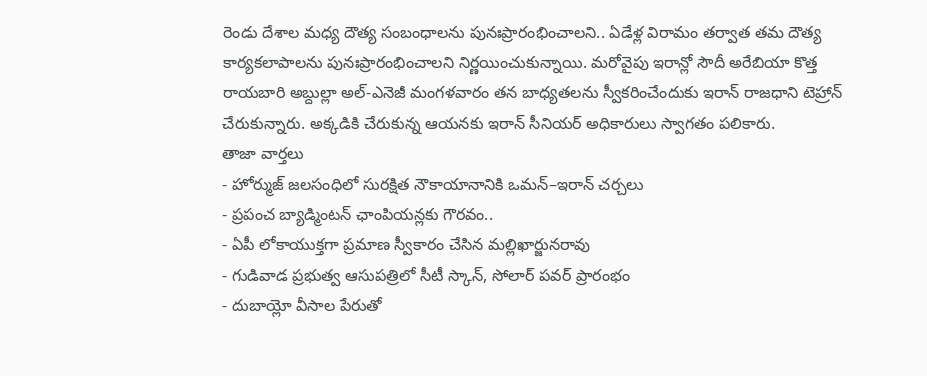రెండు దేశాల మధ్య దౌత్య సంబంధాలను పునఃప్రారంభించాలని.. ఏడేళ్ల విరామం తర్వాత తమ దౌత్య కార్యకలాపాలను పునఃప్రారంభించాలని నిర్ణయించుకున్నాయి. మరోవైపు ఇరాన్లో సౌదీ అరేబియా కొత్త రాయబారి అబ్దుల్లా అల్-ఎనెజీ మంగళవారం తన బాధ్యతలను స్వీకరించేందుకు ఇరాన్ రాజధాని టెహ్రాన్ చేరుకున్నారు. అక్కడికి చేరుకున్న ఆయనకు ఇరాన్ సీనియర్ అధికారులు స్వాగతం పలికారు.
తాజా వార్తలు
- హోర్ముజ్ జలసంధిలో సురక్షిత నౌకాయానానికి ఒమన్–ఇరాన్ చర్చలు
- ప్రపంచ బ్యాడ్మింటన్ ఛాంపియన్లకు గౌరవం..
- ఏపీ లోకాయుక్తగా ప్రమాణ స్వీకారం చేసిన మల్లిఖార్జునరావు
- గుడివాడ ప్రభుత్వ ఆసుపత్రిలో సీటీ స్కాన్, సోలార్ పవర్ ప్రారంభం
- దుబాయ్లో వీసాల పేరుతో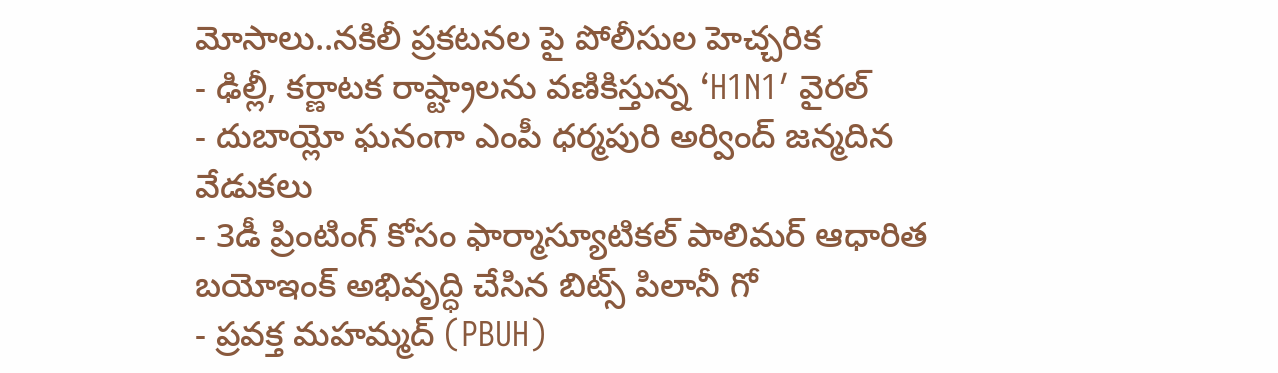మోసాలు..నకిలీ ప్రకటనల పై పోలీసుల హెచ్చరిక
- ఢిల్లీ, కర్ణాటక రాష్ట్రాలను వణికిస్తున్న ‘H1N1′ వైరల్
- దుబాయ్లో ఘనంగా ఎంపీ ధర్మపురి అర్వింద్ జన్మదిన వేడుకలు
- 3డీ ప్రింటింగ్ కోసం ఫార్మాస్యూటికల్ పాలిమర్ ఆధారిత బయోఇంక్ అభివృద్ధి చేసిన బిట్స్ పిలానీ గో
- ప్రవక్త మహమ్మద్ (PBUH)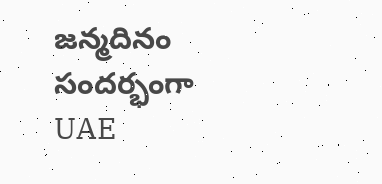జన్మదినం సందర్భంగా UAE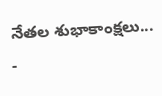నేతల శుభాకాంక్షలు...
-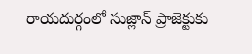రాయదుర్గంలో సుజ్లాన్ ప్రాజెక్టుకు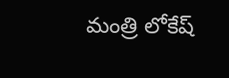మంత్రి లోకేష్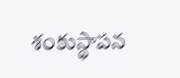శంకుస్థాపన